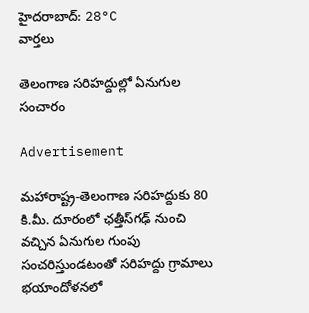హైదరాబాద్: 28°C
వార్తలు

తెలంగాణ సరిహద్దుల్లో ఏనుగుల సంచారం

Advertisement

మహారాష్ట్ర-తెలంగాణ సరిహద్దుకు 80 కి.మీ. దూరంలో ఛత్తీస్‌గఢ్ నుంచి వచ్చిన ఏనుగుల గుంపు సంచరిస్తుండటంతో సరిహద్దు గ్రామాలు భయాందోళనలో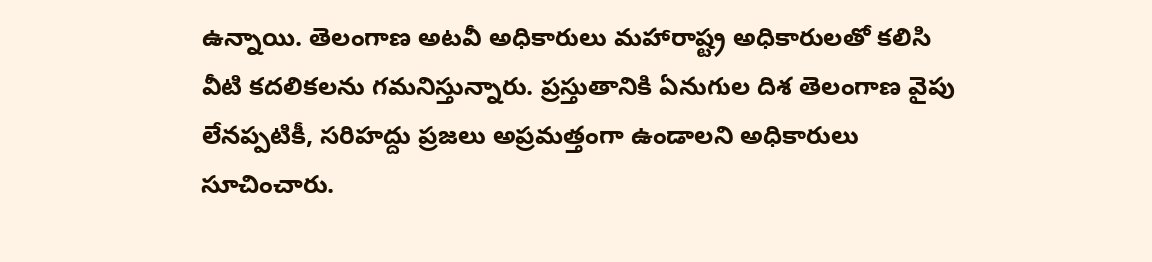ఉన్నాయి. తెలంగాణ అటవీ అధికారులు మహారాష్ట్ర అధికారులతో కలిసి వీటి కదలికలను గమనిస్తున్నారు. ప్రస్తుతానికి ఏనుగుల దిశ తెలంగాణ వైపు లేనప్పటికీ, సరిహద్దు ప్రజలు అప్రమత్తంగా ఉండాలని అధికారులు సూచించారు.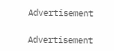Advertisement

Advertisement